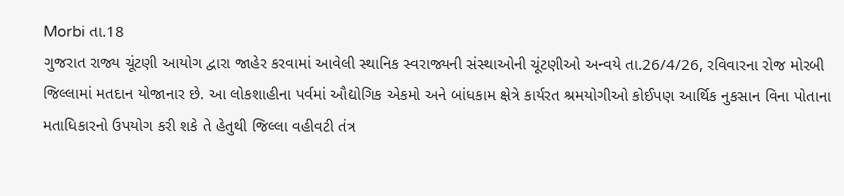Morbi તા.18
ગુજરાત રાજ્ય ચૂંટણી આયોગ દ્વારા જાહેર કરવામાં આવેલી સ્થાનિક સ્વરાજ્યની સંસ્થાઓની ચૂંટણીઓ અન્વયે તા.26/4/26, રવિવારના રોજ મોરબી જિલ્લામાં મતદાન યોજાનાર છે. આ લોકશાહીના પર્વમાં ઔદ્યોગિક એકમો અને બાંધકામ ક્ષેત્રે કાર્યરત શ્રમયોગીઓ કોઈપણ આર્થિક નુકસાન વિના પોતાના મતાધિકારનો ઉપયોગ કરી શકે તે હેતુથી જિલ્લા વહીવટી તંત્ર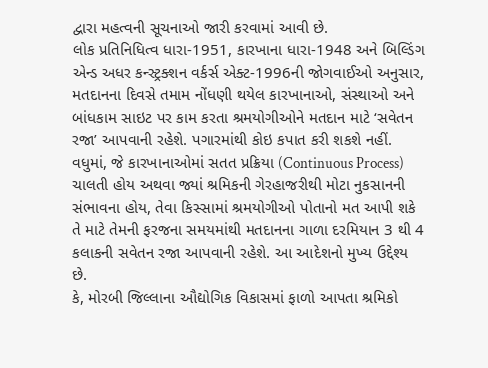દ્વારા મહત્વની સૂચનાઓ જારી કરવામાં આવી છે.
લોક પ્રતિનિધિત્વ ધારા-1951, કારખાના ધારા-1948 અને બિલ્ડિંગ એન્ડ અધર કન્સ્ટ્રક્શન વર્કર્સ એક્ટ-1996ની જોગવાઈઓ અનુસાર, મતદાનના દિવસે તમામ નોંધણી થયેલ કારખાનાઓ, સંસ્થાઓ અને બાંધકામ સાઇટ પર કામ કરતા શ્રમયોગીઓને મતદાન માટે ‘સવેતન રજા’ આપવાની રહેશે. પગારમાંથી કોઇ કપાત કરી શકશે નહીં.
વધુમાં, જે કારખાનાઓમાં સતત પ્રક્રિયા (Continuous Process) ચાલતી હોય અથવા જ્યાં શ્રમિકની ગેરહાજરીથી મોટા નુકસાનની સંભાવના હોય, તેવા કિસ્સામાં શ્રમયોગીઓ પોતાનો મત આપી શકે તે માટે તેમની ફરજના સમયમાંથી મતદાનના ગાળા દરમિયાન 3 થી 4 કલાકની સવેતન રજા આપવાની રહેશે. આ આદેશનો મુખ્ય ઉદ્દેશ્ય છે.
કે, મોરબી જિલ્લાના ઔદ્યોગિક વિકાસમાં ફાળો આપતા શ્રમિકો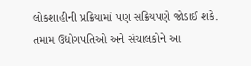લોકશાહીની પ્રક્રિયામાં પણ સક્રિયપણે જોડાઈ શકે. તમામ ઉદ્યોગપતિઓ અને સંચાલકોને આ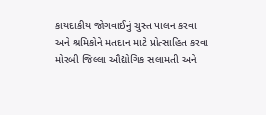કાયદાકીય જોગવાઈનું ચુસ્ત પાલન કરવા અને શ્રમિકોને મતદાન માટે પ્રોત્સાહિત કરવા મોરબી જિલ્લા ઔદ્યોગિક સલામતી અને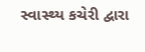સ્વાસ્થ્ય કચેરી દ્વારા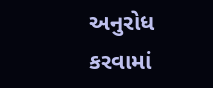અનુરોધ કરવામાં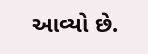આવ્યો છે.